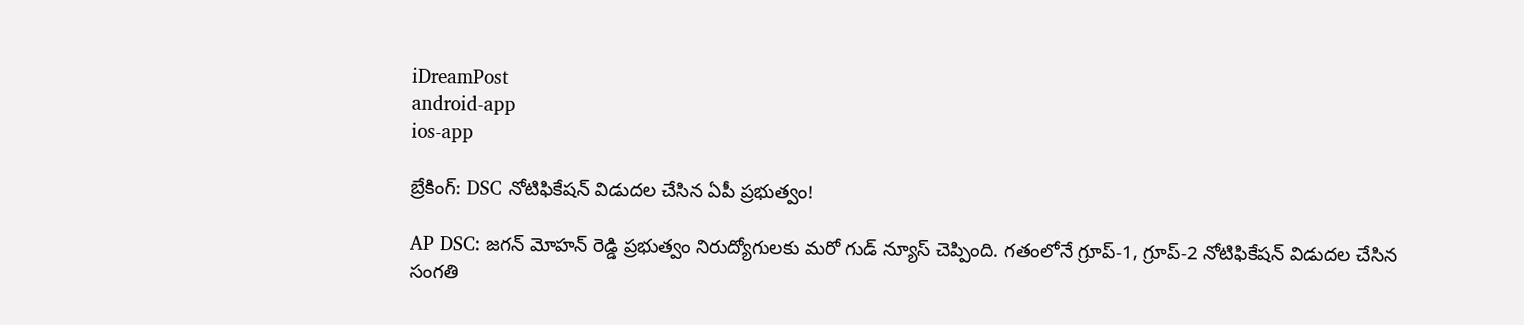iDreamPost
android-app
ios-app

బ్రేకింగ్: DSC నోటిఫికేషన్ విడుదల చేసిన ఏపీ ప్రభుత్వం!

AP DSC: జగన్ మోహన్ రెడ్డి ప్రభుత్వం నిరుద్యోగులకు మరో గుడ్ న్యూస్ చెప్పింది. గతంలోనే గ్రూప్-1, గ్రూప్-2 నోటిఫికేషన్ విడుదల చేసిన సంగతి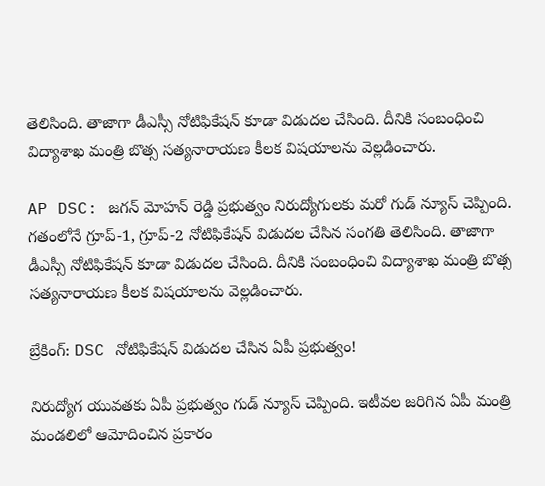తెలిసింది. తాజాగా డీఎస్సీ నోటిఫికేషన్ కూడా విడుదల చేసింది. దీనికి సంబంధించి విద్యాశాఖ మంత్రి బొత్స సత్యనారాయణ కీలక విషయాలను వెల్లడించారు.

AP DSC: జగన్ మోహన్ రెడ్డి ప్రభుత్వం నిరుద్యోగులకు మరో గుడ్ న్యూస్ చెప్పింది. గతంలోనే గ్రూప్-1, గ్రూప్-2 నోటిఫికేషన్ విడుదల చేసిన సంగతి తెలిసింది. తాజాగా డీఎస్సీ నోటిఫికేషన్ కూడా విడుదల చేసింది. దీనికి సంబంధించి విద్యాశాఖ మంత్రి బొత్స సత్యనారాయణ కీలక విషయాలను వెల్లడించారు.

బ్రేకింగ్: DSC నోటిఫికేషన్ విడుదల చేసిన ఏపీ ప్రభుత్వం!

నిరుద్యోగ యువతకు ఏపీ ప్రభుత్వం గుడ్ న్యూస్ చెప్పింది. ఇటీవల జరిగిన ఏపీ మంత్రి మండలిలో ఆమోదించిన ప్రకారం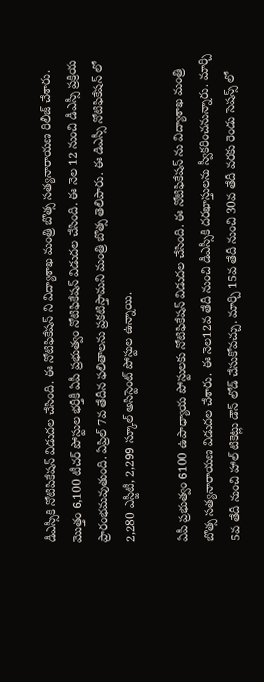డీఎస్సీకి నోటిపికేషన్ విడుదల చేసింది. ఈ నోటిఫికేషన్ ని విద్యాశాఖ మంత్రి బొత్స సత్యనారాయణ రిలీజ్ చేశారు. మొత్తం 6,100 టీచర్ పోస్టుల భర్తీకీ ఏపీ ప్రభుత్వం నోటిఫికేషన్ విడుదల చేసింది. ఈ నెల 12 నుంచి డీఎస్సీ ప్రక్రియ ప్రారంభమవుతుంది. ఏప్రిల్ 7వ తేదీన ఫలితాలను ప్రకటిస్తామని మంత్రి బొత్స తెలిపారు. ఈ డిఎస్సీ నోటిఫికేషన్ లో 2,280 ఎస్జీటీ, 2,299 స్కూల్ అసిస్టెంట్ పోస్టుల ఉన్నాయి.

ఏపీ ప్రభుత్వం 6100 ఉపాధ్యాయ పోస్టులకు నోటిఫికేషన్ విడుదల చేసింది. ఈ నోటిఫికేషన్ ను విద్యాశాఖ మంత్రి బొత్స సత్యనారాయణ విడుదల చేశారు. ఈ నెల12వ తేదీ నుంచి డీఎస్సీకి దరఖాస్తులను స్వీకరించనున్నారు. మార్చి 5వ తేదీ నుంచి హాల్ టికెట్లు డౌన్ లోడ్ చేసుకోవచ్చు. మార్చి 15వ తేదీ నుంచి 30వ తేదీ వరకు రెండు సెషన్స్ లో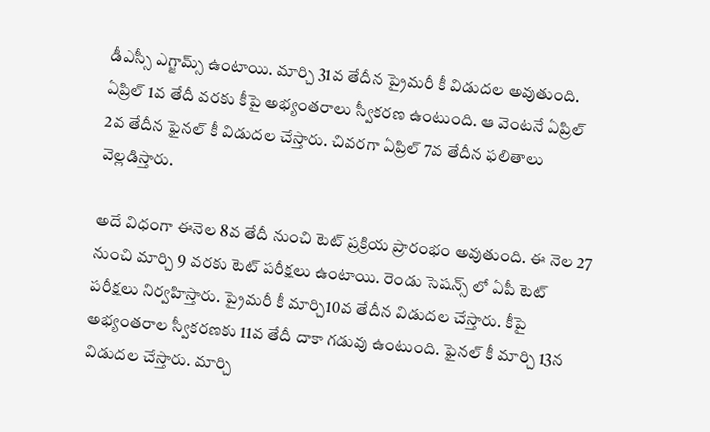డీఎస్సీ ఎగ్జామ్స్ ఉంటాయి. మార్చి 31వ తేదీన ప్రైమరీ కీ విడుదల అవుతుంది. ఏప్రిల్ 1వ తేదీ వరకు కీపై అభ్యంతరాలు స్వీకరణ ఉంటుంది. ఆ వెంటనే ఏప్రిల్ 2వ తేదీన ఫైనల్ కీ విడుదల చేస్తారు. చివరగా ఏప్రిల్ 7వ తేదీన ఫలితాలు వెల్లడిస్తారు.

అదే విధంగా ఈనెల 8వ తేదీ నుంచి టెట్ ప్రక్రియ ప్రారంభం అవుతుంది. ఈ నెల 27 నుంచి మార్చి 9 వరకు టెట్ పరీక్షలు ఉంటాయి. రెండు సెషన్స్ లో ఏపీ టెట్ పరీక్షలు నిర్వహిస్తారు. ప్రైమరీ కీ మార్చి10వ తేదీన విడుదల చేస్తారు. కీపై అభ్యంతరాల స్వీకరణకు 11వ తేదీ దాకా గడువు ఉంటుంది. ఫైనల్ కీ మార్చి 13న విడుదల చేస్తారు. మార్చి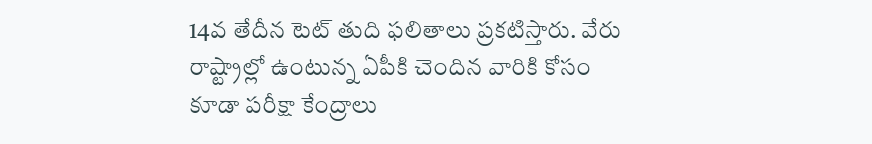14వ తేదీన టెట్ తుది ఫలితాలు ప్రకటిస్తారు. వేరు రాష్ట్రాల్లో ఉంటున్న ఏపీకి చెందిన వారికి కోసం కూడా పరీక్షా కేంద్రాలు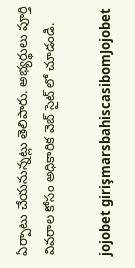ఏర్పాటు చేయనున్నట్లు తెలిపారు. అభ్యర్థులు పూర్తి వివరాల కోసం అధికారిక వెబ్ సైట్ లో చూడండి.

jojobet girişmarsbahiscasibomJojobet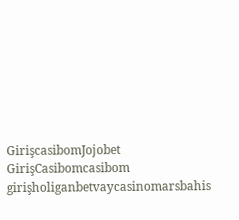GirişcasibomJojobet GirişCasibomcasibom girişholiganbetvaycasinomarsbahis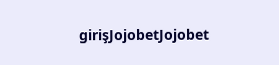girişJojobetJojobet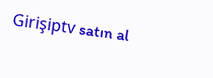Girişiptv satın al